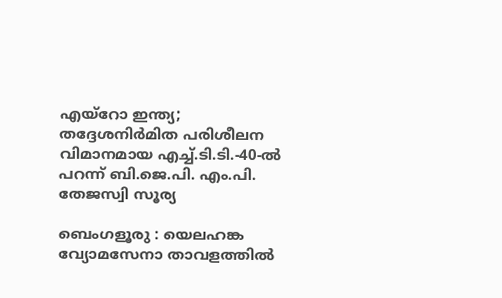എയ്‌റോ ഇന്ത്യ; തദ്ദേശനിർമിത പരിശീലന വിമാനമായ എച്ച്.ടി.ടി.-40-ൽ പറന്ന് ബി.ജെ.പി. എം.പി. തേജസ്വി സൂര്യ

ബെംഗളൂരു : യെലഹങ്ക വ്യോമസേനാ താവളത്തിൽ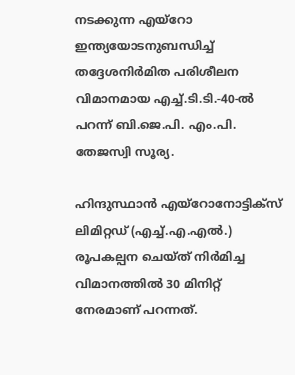നടക്കുന്ന എയ്‌റോ ഇന്ത്യയോടനുബന്ധിച്ച് തദ്ദേശനിർമിത പരിശീലന വിമാനമായ എച്ച്.ടി.ടി.-40-ൽ പറന്ന് ബി.ജെ.പി. എം.പി. തേജസ്വി സൂര്യ.

ഹിന്ദുസ്ഥാൻ എയ്‌റോനോട്ടിക്സ് ലിമിറ്റഡ് (എച്ച്.എ.എൽ.) രൂപകല്പന ചെയ്ത് നിർമിച്ച വിമാനത്തിൽ 30 മിനിറ്റ് നേരമാണ് പറന്നത്.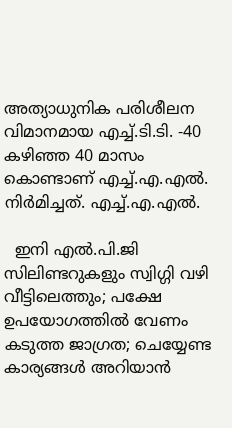അത്യാധുനിക പരിശീലന വിമാനമായ എച്ച്.ടി.ടി. -40 കഴിഞ്ഞ 40 മാസം കൊണ്ടാണ് എച്ച്.എ.എൽ. നിർമിച്ചത്. എച്ച്.എ.എൽ.

  ഇനി എൽ.പി.ജി സിലിണ്ടറുകളും സ്വിഗ്ഗി വഴി വീട്ടിലെത്തും; പക്ഷേ ഉപയോഗത്തിൽ വേണം കടുത്ത ജാഗ്രത; ചെയ്യേണ്ട കാര്യങ്ങൾ അറിയാൻ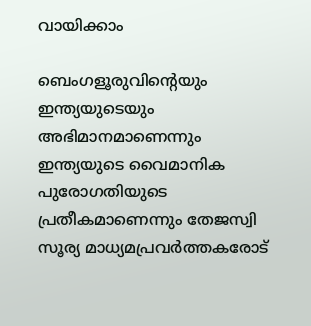വായിക്കാം

ബെംഗളൂരുവിന്റെയും ഇന്ത്യയുടെയും അഭിമാനമാണെന്നും ഇന്ത്യയുടെ വൈമാനിക പുരോഗതിയുടെ പ്രതീകമാണെന്നും തേജസ്വി സൂര്യ മാധ്യമപ്രവർത്തകരോട്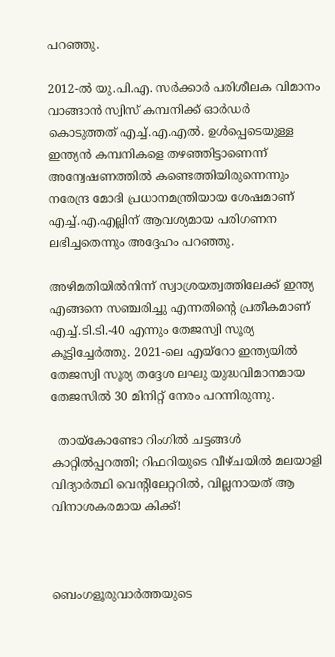പറഞ്ഞു.

2012-ൽ യു.പി.എ. സർക്കാർ പരിശീലക വിമാനം വാങ്ങാൻ സ്വിസ് കമ്പനിക്ക് ഓർഡർ കൊടുത്തത് എച്ച്.എ.എൽ. ഉൾപ്പെടെയുള്ള ഇന്ത്യൻ കമ്പനികളെ തഴഞ്ഞിട്ടാണെന്ന് അന്വേഷണത്തിൽ കണ്ടെത്തിയിരുന്നെന്നും നരേന്ദ്ര മോദി പ്രധാനമന്ത്രിയായ ശേഷമാണ് എച്ച്.എ.എല്ലിന് ആവശ്യമായ പരിഗണന ലഭിച്ചതെന്നും അദ്ദേഹം പറഞ്ഞു.

അഴിമതിയിൽനിന്ന് സ്വാശ്രയത്വത്തിലേക്ക് ഇന്ത്യ എങ്ങനെ സഞ്ചരിച്ചു എന്നതിന്റെ പ്രതീകമാണ് എച്ച്.ടി.ടി.-40 എന്നും തേജസ്വി സൂര്യ കൂട്ടിച്ചേർത്തു. 2021-ലെ എയ്‌റോ ഇന്ത്യയിൽ തേജസ്വി സൂര്യ തദ്ദേശ ലഘു യുദ്ധവിമാനമായ തേജസിൽ 30 മിനിറ്റ് നേരം പറന്നിരുന്നു.

  തായ്‌കോണ്ടോ റിംഗിൽ ചട്ടങ്ങൾ കാറ്റിൽപ്പറത്തി; റിഫറിയുടെ വീഴ്ചയിൽ മലയാളി വിദ്യാർത്ഥി വെന്റിലേറ്ററിൽ, വില്ലനായത് ആ വിനാശകരമായ കിക്ക്!



ബെംഗളൂരുവാർത്തയുടെ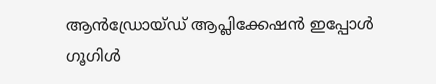ആൻഡ്രോയ്ഡ് ആപ്ലിക്കേഷൻ ഇപ്പോൾ ഗൂഗിൾ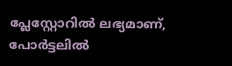പ്ലേസ്റ്റോറിൽ ലഭ്യമാണ്, പോർട്ടലിൽ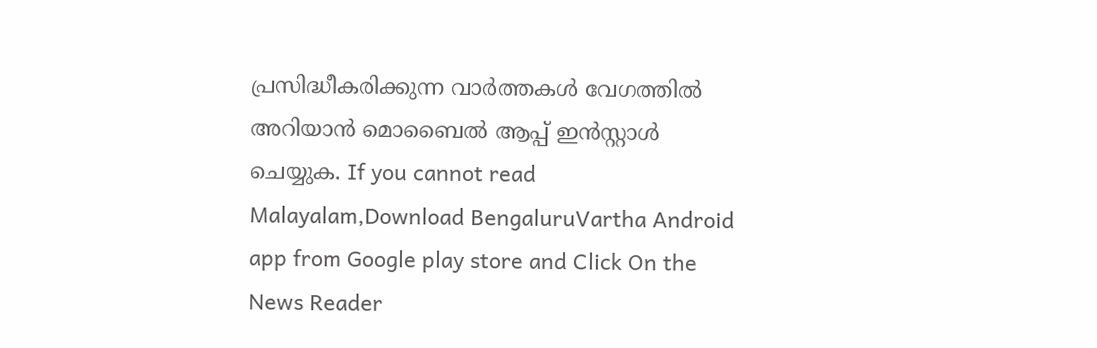പ്രസിദ്ധീകരിക്കുന്ന വാർത്തകൾ വേഗത്തിൽ അറിയാൻ മൊബൈൽ ആപ്പ് ഇൻസ്റ്റാൾ ചെയ്യുക. If you cannot read Malayalam,Download BengaluruVartha Android app from Google play store and Click On the News Reader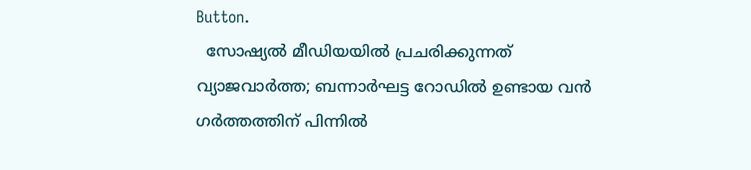Button.
  സോഷ്യൽ മീഡിയയിൽ പ്രചരിക്കുന്നത് വ്യാജവാർത്ത; ബന്നാർഘട്ട റോഡിൽ ഉണ്ടായ വൻ ഗർത്തത്തിന് പിന്നിൽ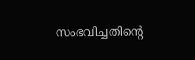സംഭവിച്ചതിൻ്റെ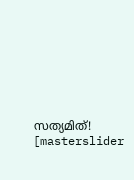സത്യമിത്!
[masterslider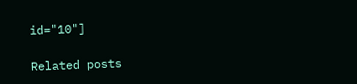id="10"]

Related posts